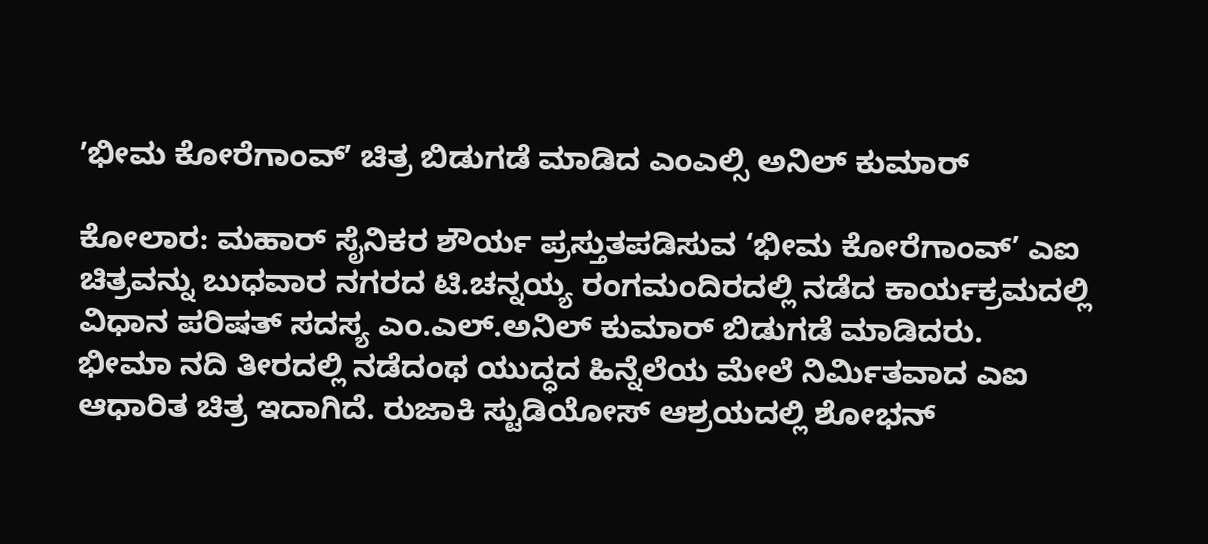ʼಭೀಮ ಕೋರೆಗಾಂವ್ʼ ಚಿತ್ರ ಬಿಡುಗಡೆ ಮಾಡಿದ ಎಂಎಲ್ಸಿ ಅನಿಲ್ ಕುಮಾರ್

ಕೋಲಾರ: ಮಹಾರ್ ಸೈನಿಕರ ಶೌರ್ಯ ಪ್ರಸ್ತುತಪಡಿಸುವ ‘ಭೀಮ ಕೋರೆಗಾಂವ್’ ಎಐ ಚಿತ್ರವನ್ನು ಬುಧವಾರ ನಗರದ ಟಿ.ಚನ್ನಯ್ಯ ರಂಗಮಂದಿರದಲ್ಲಿ ನಡೆದ ಕಾರ್ಯಕ್ರಮದಲ್ಲಿ ವಿಧಾನ ಪರಿಷತ್ ಸದಸ್ಯ ಎಂ.ಎಲ್.ಅನಿಲ್ ಕುಮಾರ್ ಬಿಡುಗಡೆ ಮಾಡಿದರು.
ಭೀಮಾ ನದಿ ತೀರದಲ್ಲಿ ನಡೆದಂಥ ಯುದ್ಧದ ಹಿನ್ನೆಲೆಯ ಮೇಲೆ ನಿರ್ಮಿತವಾದ ಎಐ ಆಧಾರಿತ ಚಿತ್ರ ಇದಾಗಿದೆ. ರುಜಾಕಿ ಸ್ಟುಡಿಯೋಸ್ ಆಶ್ರಯದಲ್ಲಿ ಶೋಭನ್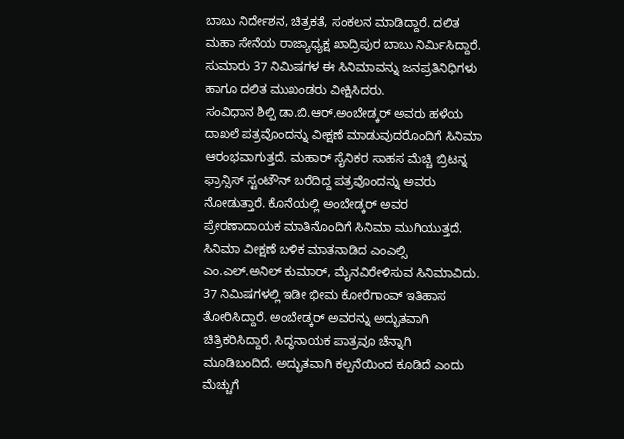ಬಾಬು ನಿರ್ದೇಶನ, ಚಿತ್ರಕತೆ, ಸಂಕಲನ ಮಾಡಿದ್ದಾರೆ. ದಲಿತ ಮಹಾ ಸೇನೆಯ ರಾಜ್ಯಾಧ್ಯಕ್ಷ ಖಾದ್ರಿಪುರ ಬಾಬು ನಿರ್ಮಿಸಿದ್ದಾರೆ. ಸುಮಾರು 37 ನಿಮಿಷಗಳ ಈ ಸಿನಿಮಾವನ್ನು ಜನಪ್ರತಿನಿಧಿಗಳು ಹಾಗೂ ದಲಿತ ಮುಖಂಡರು ವೀಕ್ಷಿಸಿದರು.
ಸಂವಿಧಾನ ಶಿಲ್ಪಿ ಡಾ.ಬಿ.ಆರ್.ಅಂಬೇಡ್ಕರ್ ಅವರು ಹಳೆಯ ದಾಖಲೆ ಪತ್ರವೊಂದನ್ನು ವೀಕ್ಷಣೆ ಮಾಡುವುದರೊಂದಿಗೆ ಸಿನಿಮಾ ಆರಂಭವಾಗುತ್ತದೆ. ಮಹಾರ್ ಸೈನಿಕರ ಸಾಹಸ ಮೆಚ್ಚಿ ಬ್ರಿಟನ್ನ ಫ್ರಾನ್ಸಿಸ್ ಸ್ಟಂಟೌನ್ ಬರೆದಿದ್ದ ಪತ್ರವೊಂದನ್ನು ಅವರು ನೋಡುತ್ತಾರೆ. ಕೊನೆಯಲ್ಲಿ ಅಂಬೇಡ್ಕರ್ ಅವರ ಪ್ರೇರಣಾದಾಯಕ ಮಾತಿನೊಂದಿಗೆ ಸಿನಿಮಾ ಮುಗಿಯುತ್ತದೆ.
ಸಿನಿಮಾ ವೀಕ್ಷಣೆ ಬಳಿಕ ಮಾತನಾಡಿದ ಎಂಎಲ್ಸಿ ಎಂ.ಎಲ್.ಅನಿಲ್ ಕುಮಾರ್, ಮೈನವಿರೇಳಿಸುವ ಸಿನಿಮಾವಿದು. 37 ನಿಮಿಷಗಳಲ್ಲಿ ಇಡೀ ಭೀಮ ಕೋರೆಗಾಂವ್ ಇತಿಹಾಸ ತೋರಿಸಿದ್ದಾರೆ. ಅಂಬೇಡ್ಕರ್ ಅವರನ್ನು ಅದ್ಭುತವಾಗಿ ಚಿತ್ರಿಕರಿಸಿದ್ದಾರೆ. ಸಿದ್ಧನಾಯಕ ಪಾತ್ರವೂ ಚೆನ್ನಾಗಿ ಮೂಡಿಬಂದಿದೆ. ಅದ್ಭುತವಾಗಿ ಕಲ್ಪನೆಯಿಂದ ಕೂಡಿದೆ ಎಂದು ಮೆಚ್ಚುಗೆ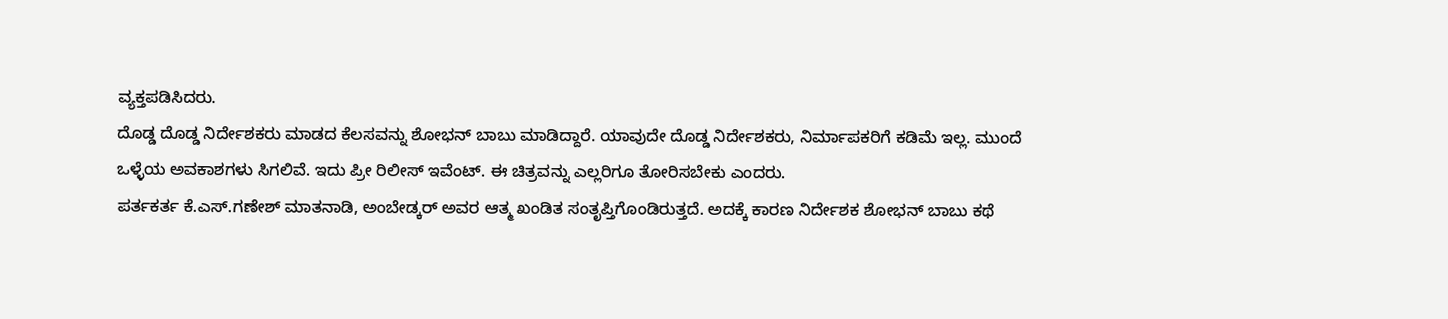ವ್ಯಕ್ತಪಡಿಸಿದರು.
ದೊಡ್ಡ ದೊಡ್ಡ ನಿರ್ದೇಶಕರು ಮಾಡದ ಕೆಲಸವನ್ನು ಶೋಭನ್ ಬಾಬು ಮಾಡಿದ್ದಾರೆ. ಯಾವುದೇ ದೊಡ್ಡ ನಿರ್ದೇಶಕರು, ನಿರ್ಮಾಪಕರಿಗೆ ಕಡಿಮೆ ಇಲ್ಲ. ಮುಂದೆ ಒಳ್ಳೆಯ ಅವಕಾಶಗಳು ಸಿಗಲಿವೆ. ಇದು ಪ್ರೀ ರಿಲೀಸ್ ಇವೆಂಟ್. ಈ ಚಿತ್ರವನ್ನು ಎಲ್ಲರಿಗೂ ತೋರಿಸಬೇಕು ಎಂದರು.
ಪರ್ತಕರ್ತ ಕೆ.ಎಸ್.ಗಣೇಶ್ ಮಾತನಾಡಿ, ಅಂಬೇಡ್ಕರ್ ಅವರ ಆತ್ಮ ಖಂಡಿತ ಸಂತೃಪ್ತಿಗೊಂಡಿರುತ್ತದೆ. ಅದಕ್ಕೆ ಕಾರಣ ನಿರ್ದೇಶಕ ಶೋಭನ್ ಬಾಬು ಕಥೆ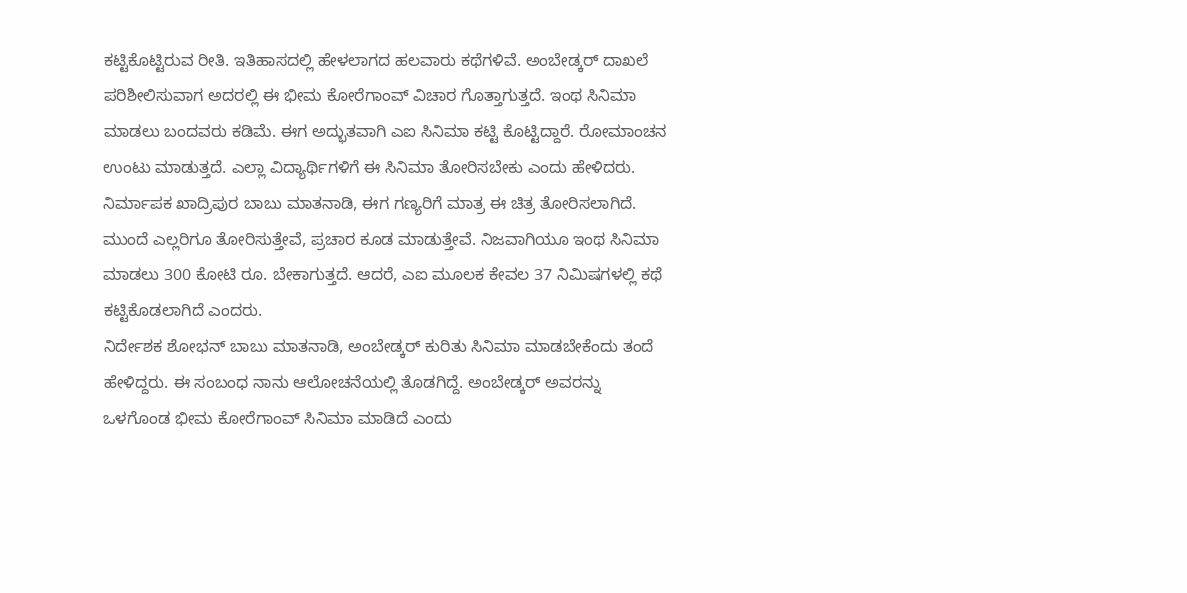ಕಟ್ಟಿಕೊಟ್ಟಿರುವ ರೀತಿ. ಇತಿಹಾಸದಲ್ಲಿ ಹೇಳಲಾಗದ ಹಲವಾರು ಕಥೆಗಳಿವೆ. ಅಂಬೇಡ್ಕರ್ ದಾಖಲೆ ಪರಿಶೀಲಿಸುವಾಗ ಅದರಲ್ಲಿ ಈ ಭೀಮ ಕೋರೆಗಾಂವ್ ವಿಚಾರ ಗೊತ್ತಾಗುತ್ತದೆ. ಇಂಥ ಸಿನಿಮಾ ಮಾಡಲು ಬಂದವರು ಕಡಿಮೆ. ಈಗ ಅದ್ಭುತವಾಗಿ ಎಐ ಸಿನಿಮಾ ಕಟ್ಟಿ ಕೊಟ್ಟಿದ್ದಾರೆ. ರೋಮಾಂಚನ ಉಂಟು ಮಾಡುತ್ತದೆ. ಎಲ್ಲಾ ವಿದ್ಯಾರ್ಥಿಗಳಿಗೆ ಈ ಸಿನಿಮಾ ತೋರಿಸಬೇಕು ಎಂದು ಹೇಳಿದರು.
ನಿರ್ಮಾಪಕ ಖಾದ್ರಿಪುರ ಬಾಬು ಮಾತನಾಡಿ, ಈಗ ಗಣ್ಯರಿಗೆ ಮಾತ್ರ ಈ ಚಿತ್ರ ತೋರಿಸಲಾಗಿದೆ. ಮುಂದೆ ಎಲ್ಲರಿಗೂ ತೋರಿಸುತ್ತೇವೆ, ಪ್ರಚಾರ ಕೂಡ ಮಾಡುತ್ತೇವೆ. ನಿಜವಾಗಿಯೂ ಇಂಥ ಸಿನಿಮಾ ಮಾಡಲು 300 ಕೋಟಿ ರೂ. ಬೇಕಾಗುತ್ತದೆ. ಆದರೆ, ಎಐ ಮೂಲಕ ಕೇವಲ 37 ನಿಮಿಷಗಳಲ್ಲಿ ಕಥೆ ಕಟ್ಟಿಕೊಡಲಾಗಿದೆ ಎಂದರು.
ನಿರ್ದೇಶಕ ಶೋಭನ್ ಬಾಬು ಮಾತನಾಡಿ, ಅಂಬೇಡ್ಕರ್ ಕುರಿತು ಸಿನಿಮಾ ಮಾಡಬೇಕೆಂದು ತಂದೆ ಹೇಳಿದ್ದರು. ಈ ಸಂಬಂಧ ನಾನು ಆಲೋಚನೆಯಲ್ಲಿ ತೊಡಗಿದ್ದೆ. ಅಂಬೇಡ್ಕರ್ ಅವರನ್ನು ಒಳಗೊಂಡ ಭೀಮ ಕೋರೆಗಾಂವ್ ಸಿನಿಮಾ ಮಾಡಿದೆ ಎಂದು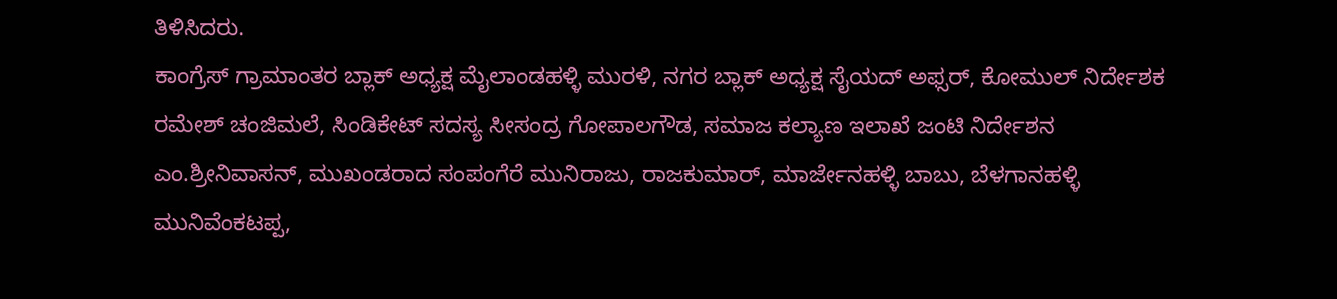ತಿಳಿಸಿದರು.
ಕಾಂಗ್ರೆಸ್ ಗ್ರಾಮಾಂತರ ಬ್ಲಾಕ್ ಅಧ್ಯಕ್ಷ ಮೈಲಾಂಡಹಳ್ಳಿ ಮುರಳಿ, ನಗರ ಬ್ಲಾಕ್ ಅಧ್ಯಕ್ಷ ಸೈಯದ್ ಅಫ್ಸರ್, ಕೋಮುಲ್ ನಿರ್ದೇಶಕ ರಮೇಶ್ ಚಂಜಿಮಲೆ, ಸಿಂಡಿಕೇಟ್ ಸದಸ್ಯ ಸೀಸಂದ್ರ ಗೋಪಾಲಗೌಡ, ಸಮಾಜ ಕಲ್ಯಾಣ ಇಲಾಖೆ ಜಂಟಿ ನಿರ್ದೇಶನ ಎಂ.ಶ್ರೀನಿವಾಸನ್, ಮುಖಂಡರಾದ ಸಂಪಂಗೆರೆ ಮುನಿರಾಜು, ರಾಜಕುಮಾರ್, ಮಾರ್ಜೇನಹಳ್ಳಿ ಬಾಬು, ಬೆಳಗಾನಹಳ್ಳಿ ಮುನಿವೆಂಕಟಪ್ಪ,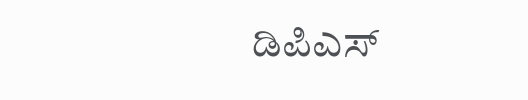ಡಿಪಿಎಸ್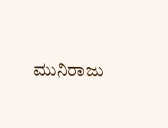ಮುನಿರಾಜು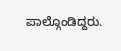ಪಾಲ್ಗೊಂಡಿದ್ದರು.